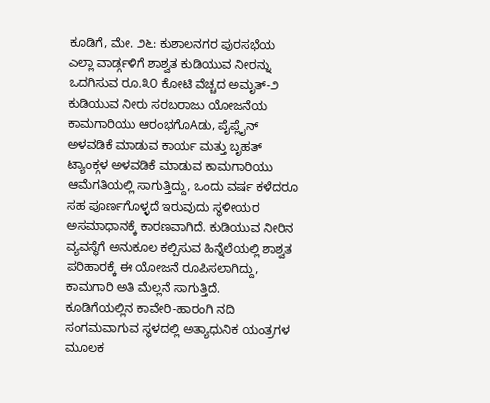ಕೂಡಿಗೆ, ಮೇ. ೨೬: ಕುಶಾಲನಗರ ಪುರಸಭೆಯ ಎಲ್ಲಾ ವಾರ್ಡ್ಗಳಿಗೆ ಶಾಶ್ವತ ಕುಡಿಯುವ ನೀರನ್ನು ಒದಗಿಸುವ ರೂ.೩೦ ಕೋಟಿ ವೆಚ್ಚದ ಅಮೃತ್-೨ ಕುಡಿಯುವ ನೀರು ಸರಬರಾಜು ಯೋಜನೆಯ ಕಾಮಗಾರಿಯು ಆರಂಭಗೊAಡು, ಪೈಪ್ಲೈನ್ ಅಳವಡಿಕೆ ಮಾಡುವ ಕಾರ್ಯ ಮತ್ತು ಬೃಹತ್ ಟ್ಯಾಂಕ್ಗಳ ಅಳವಡಿಕೆ ಮಾಡುವ ಕಾಮಗಾರಿಯು ಆಮೆಗತಿಯಲ್ಲಿ ಸಾಗುತ್ತಿದ್ದು, ಒಂದು ವರ್ಷ ಕಳೆದರೂ ಸಹ ಪೂರ್ಣಗೊಳ್ಳದೆ ಇರುವುದು ಸ್ಥಳೀಯರ ಅಸಮಾಧಾನಕ್ಕೆ ಕಾರಣವಾಗಿದೆ. ಕುಡಿಯುವ ನೀರಿನ ವ್ಯವಸ್ಥೆಗೆ ಅನುಕೂಲ ಕಲ್ಪಿಸುವ ಹಿನ್ನೆಲೆಯಲ್ಲಿ ಶಾಶ್ವತ ಪರಿಹಾರಕ್ಕೆ ಈ ಯೋಜನೆ ರೂಪಿಸಲಾಗಿದ್ದು, ಕಾಮಗಾರಿ ಅತಿ ಮೆಲ್ಲನೆ ಸಾಗುತ್ತಿದೆ.
ಕೂಡಿಗೆಯಲ್ಲಿನ ಕಾವೇರಿ-ಹಾರಂಗಿ ನದಿ ಸಂಗಮವಾಗುವ ಸ್ಥಳದಲ್ಲಿ ಅತ್ಯಾಧುನಿಕ ಯಂತ್ರಗಳ ಮೂಲಕ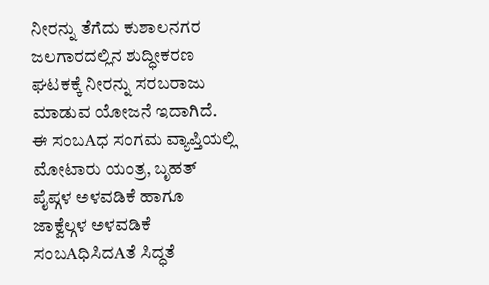ನೀರನ್ನು ತೆಗೆದು ಕುಶಾಲನಗರ ಜಲಗಾರದಲ್ಲಿನ ಶುದ್ಧೀಕರಣ ಘಟಕಕ್ಕೆ ನೀರನ್ನು ಸರಬರಾಜು ಮಾಡುವ ಯೋಜನೆ ಇದಾಗಿದೆ. ಈ ಸಂಬAಧ ಸಂಗಮ ವ್ಯಾಪ್ತಿಯಲ್ಲಿ ಮೋಟಾರು ಯಂತ್ರ, ಬೃಹತ್ ಪೈಪ್ಗಳ ಅಳವಡಿಕೆ ಹಾಗೂ ಜಾಕ್ವೆಲ್ಗಳ ಅಳವಡಿಕೆ ಸಂಬAಧಿಸಿದAತೆ ಸಿದ್ಧತೆ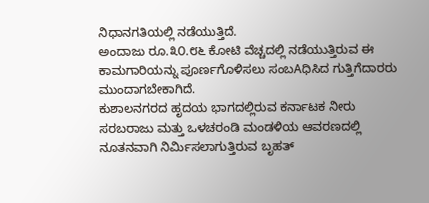ನಿಧಾನಗತಿಯಲ್ಲಿ ನಡೆಯುತ್ತಿದೆ.
ಅಂದಾಜು ರೂ.೩೦.೮೬ ಕೋಟಿ ವೆಚ್ಚದಲ್ಲಿ ನಡೆಯುತ್ತಿರುವ ಈ ಕಾಮಗಾರಿಯನ್ನು ಪೂರ್ಣಗೊಳಿಸಲು ಸಂಬAಧಿಸಿದ ಗುತ್ತಿಗೆದಾರರು ಮುಂದಾಗಬೇಕಾಗಿದೆ.
ಕುಶಾಲನಗರದ ಹೃದಯ ಭಾಗದಲ್ಲಿರುವ ಕರ್ನಾಟಕ ನೀರು ಸರಬರಾಜು ಮತ್ತು ಒಳಚರಂಡಿ ಮಂಡಳಿಯ ಆವರಣದಲ್ಲಿ ನೂತನವಾಗಿ ನಿರ್ಮಿಸಲಾಗುತ್ತಿರುವ ಬೃಹತ್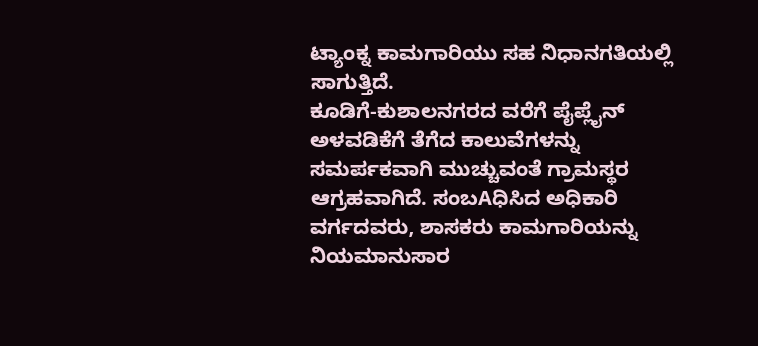ಟ್ಯಾಂಕ್ನ ಕಾಮಗಾರಿಯು ಸಹ ನಿಧಾನಗತಿಯಲ್ಲಿ ಸಾಗುತ್ತಿದೆ.
ಕೂಡಿಗೆ-ಕುಶಾಲನಗರದ ವರೆಗೆ ಪೈಪ್ಲೈನ್ ಅಳವಡಿಕೆಗೆ ತೆಗೆದ ಕಾಲುವೆಗಳನ್ನು ಸಮರ್ಪಕವಾಗಿ ಮುಚ್ಚುವಂತೆ ಗ್ರಾಮಸ್ಥರ ಆಗ್ರಹವಾಗಿದೆ. ಸಂಬAಧಿಸಿದ ಅಧಿಕಾರಿ ವರ್ಗದವರು, ಶಾಸಕರು ಕಾಮಗಾರಿಯನ್ನು ನಿಯಮಾನುಸಾರ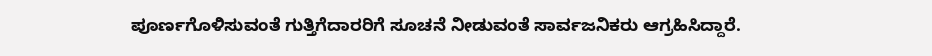ಪೂರ್ಣಗೊಳಿಸುವಂತೆ ಗುತ್ತಿಗೆದಾರರಿಗೆ ಸೂಚನೆ ನೀಡುವಂತೆ ಸಾರ್ವಜನಿಕರು ಆಗ್ರಹಿಸಿದ್ದಾರೆ.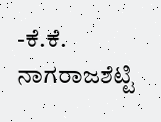-ಕೆ.ಕೆ. ನಾಗರಾಜಶೆಟ್ಟಿ